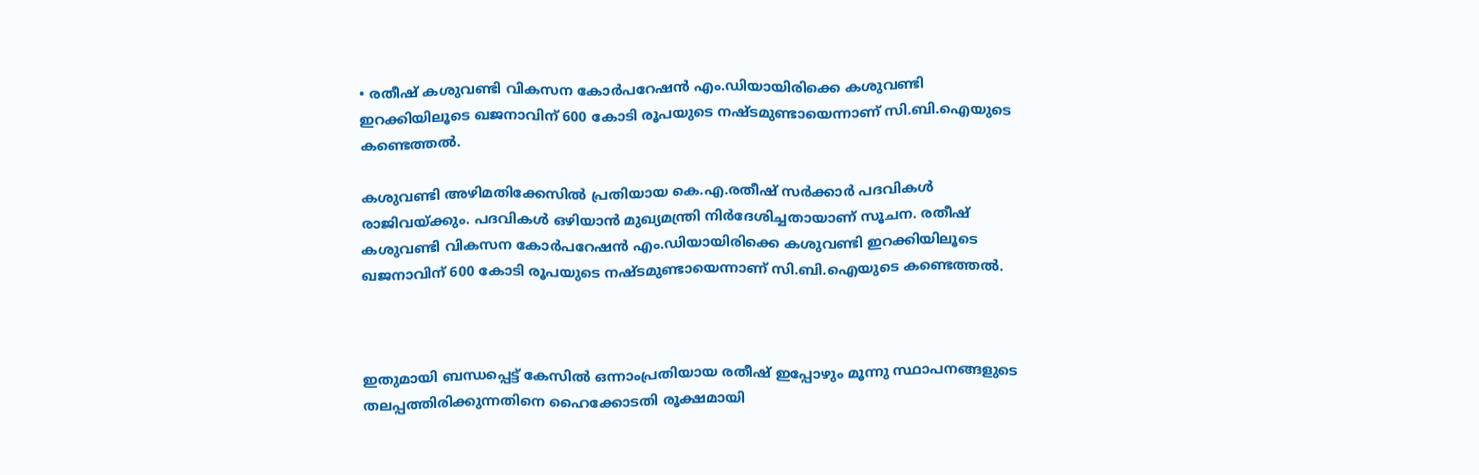• രതീഷ് കശുവണ്ടി വികസന കോര്‍പറേഷന്‍ എം.ഡിയായിരിക്കെ കശുവണ്ടി ഇറക്കിയിലൂടെ ഖജനാവിന് 600 കോടി രൂപയുടെ നഷ്ടമുണ്ടായെന്നാണ് സി.ബി.ഐയുടെ കണ്ടെത്തല്‍.

കശുവണ്ടി അഴിമതിക്കേസില്‍ പ്രതിയായ കെ.എ.രതീഷ് സര്‍ക്കാര്‍ പദവികള്‍ രാജിവയ്ക്കും. പദവികള്‍ ഒഴിയാന്‍ മുഖ്യമന്ത്രി നിര്‍ദേശിച്ചതായാണ് സൂചന. രതീഷ് കശുവണ്ടി വികസന കോര്‍പറേഷന്‍ എം.ഡിയായിരിക്കെ കശുവണ്ടി ഇറക്കിയിലൂടെ ഖജനാവിന് 600 കോടി രൂപയുടെ നഷ്ടമുണ്ടായെന്നാണ് സി.ബി.ഐയുടെ കണ്ടെത്തല്‍.



ഇതുമായി ബന്ധപ്പെട്ട് കേസില്‍ ഒന്നാംപ്രതിയായ രതീഷ് ഇപ്പോഴും മൂന്നു സ്ഥാപനങ്ങളുടെ തലപ്പത്തിരിക്കുന്നതിനെ ഹൈക്കോടതി രൂക്ഷമായി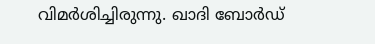വിമര്‍ശിച്ചിരുന്നു. ഖാദി ബോര്‍ഡ്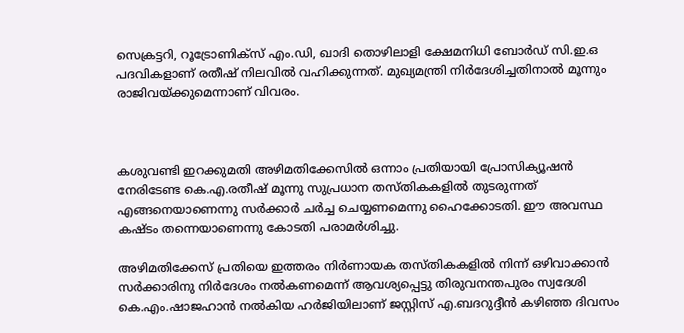സെക്രട്ടറി, റൂട്രോണിക്സ് എം.ഡി, ഖാദി തൊഴിലാളി ക്ഷേമനിധി ബോര്‍ഡ് സി.ഇ.ഒ പദവികളാണ് രതീഷ് നിലവില്‍ വഹിക്കുന്നത്. മുഖ്യമന്ത്രി നിര്‍ദേശിച്ചതിനാല്‍ മൂന്നും രാജിവയ്ക്കുമെന്നാണ് വിവരം.



കശുവണ്ടി ഇറക്കുമതി അഴിമതിക്കേസിൽ ഒന്നാം പ്രതിയായി പ്രോസിക്യൂഷൻ നേരിടേണ്ട കെ.എ.രതീഷ് മൂന്നു സുപ്രധാന തസ്തികകളിൽ തുടരുന്നത് എങ്ങനെയാണെന്നു സർക്കാർ ചർച്ച ചെയ്യണമെന്നു ഹൈക്കോടതി. ഈ അവസ്ഥ കഷ്ടം തന്നെയാണെന്നു കോടതി പരാമർശിച്ചു.

അഴിമതിക്കേസ് പ്രതിയെ ഇത്തരം നിർണായക തസ്തികകളിൽ നിന്ന് ഒഴിവാക്കാൻ സർക്കാരിനു നിർദേശം നൽകണമെന്ന് ആവശ്യപ്പെട്ടു തിരുവനന്തപുരം സ്വദേശി കെ.എം.ഷാജഹാൻ നൽകിയ ഹർജിയിലാണ് ജസ്റ്റിസ് എ.ബദറുദ്ദീൻ കഴിഞ്ഞ ദിവസം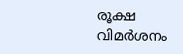രൂക്ഷ വിമര്‍ശനം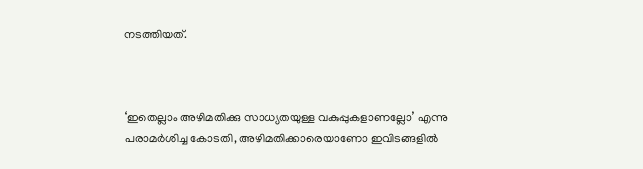നടത്തിയത്.



‘ഇതെല്ലാം അഴിമതിക്കു സാധ്യതയുള്ള വകുപ്പുകളാണല്ലോ’ എന്നു പരാമർശിച്ച കോടതി, അഴിമതിക്കാരെയാണോ ഇവിടങ്ങളിൽ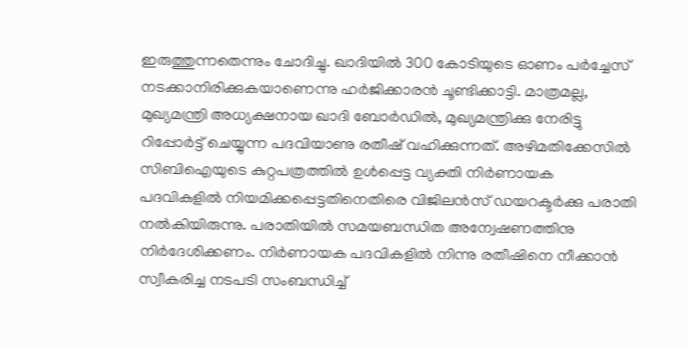ഇരുത്തുന്നതെന്നും ചോദിച്ചു. ഖാദിയിൽ 300 കോടിയുടെ ഓണം പർച്ചേസ് നടക്കാനിരിക്കുകയാണെന്നു ഹർജിക്കാരൻ ചൂണ്ടിക്കാട്ടി. മാത്രമല്ല, മുഖ്യമന്ത്രി അധ്യക്ഷനായ ഖാദി ബോർഡിൽ, മുഖ്യമന്ത്രിക്കു നേരിട്ടു റിപ്പോർട്ട് ചെയ്യുന്ന പദവിയാണു രതീഷ് വഹിക്കുന്നത്. അഴിമതിക്കേസിൽ സിബിഐയുടെ കുറ്റപത്രത്തിൽ ഉൾപ്പെട്ട വ്യക്തി നിർണായക പദവികളിൽ നിയമിക്കപ്പെട്ടതിനെതിരെ വിജിലൻസ് ഡയറക്ടർക്കു പരാതി നൽകിയിരുന്നു. പരാതിയിൽ സമയബന്ധിത അന്വേഷണത്തിനു നിർദേശിക്കണം. നിർണായക പദവികളിൽ നിന്നു രതീഷിനെ നീക്കാൻ സ്വീകരിച്ച നടപടി സംബന്ധിച്ച്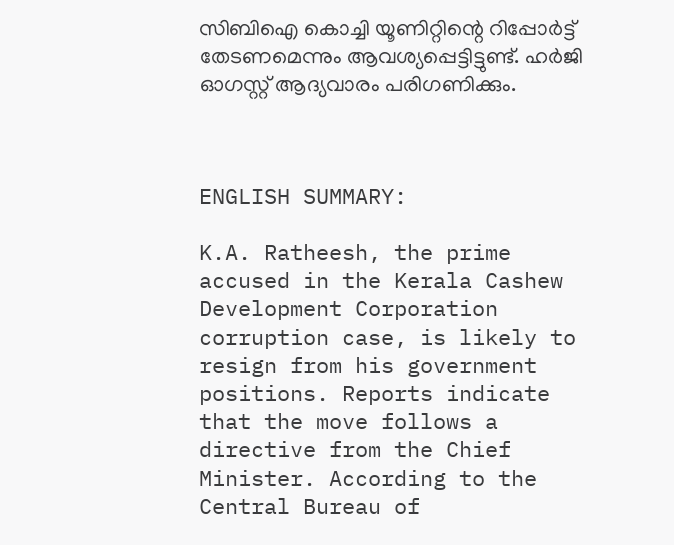സിബിഐ കൊച്ചി യൂണിറ്റിന്റെ റിപ്പോർട്ട് തേടണമെന്നും ആവശ്യപ്പെട്ടിട്ടുണ്ട്. ഹർജി ഓഗസ്റ്റ് ആദ്യവാരം പരിഗണിക്കും.



ENGLISH SUMMARY:

K.A. Ratheesh, the prime accused in the Kerala Cashew Development Corporation corruption case, is likely to resign from his government positions. Reports indicate that the move follows a directive from the Chief Minister. According to the Central Bureau of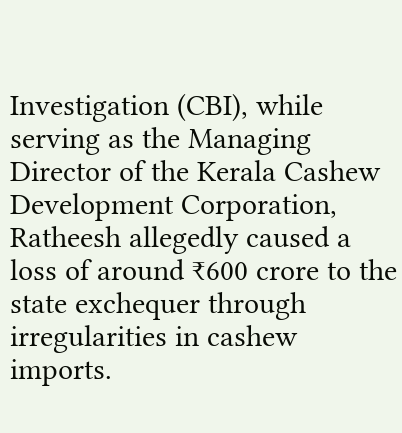Investigation (CBI), while serving as the Managing Director of the Kerala Cashew Development Corporation, Ratheesh allegedly caused a loss of around ₹600 crore to the state exchequer through irregularities in cashew imports.